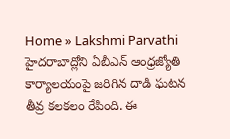Home » Lakshmi Parvathi
హైదరాబాద్లోని ఏబీఎన్ ఆంధ్రజ్యోతి కార్యాలయంపై జరిగిన దాడి ఘటన తీవ్ర కలకలం రేపింది. ఈ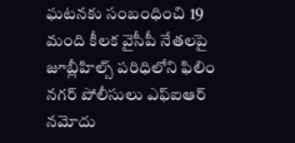ఘటనకు సంబంధించి 19 మంది కీలక వైసీపీ నేతలపై జూబ్లీహిల్స్ పరిధిలోని ఫిలిం నగర్ పోలీసులు ఎఫ్ఐఆర్ నమోదు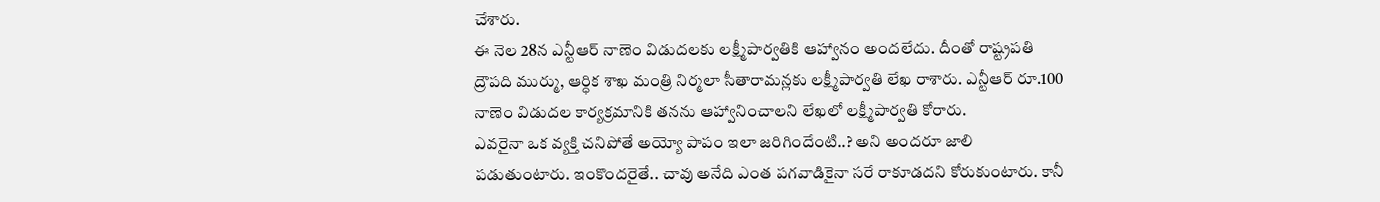చేశారు.
ఈ నెల 28న ఎన్టీఆర్ నాణెం విడుదలకు లక్ష్మీపార్వతికి ఆహ్వానం అందలేదు. దీంతో రాష్ట్రపతి ద్రౌపది ముర్ము, ఆర్ధిక శాఖ మంత్రి నిర్మలా సీతారామన్లకు లక్ష్మీపార్వతి లేఖ రాశారు. ఎన్టీఆర్ రూ.100 నాణెం విడుదల కార్యక్రమానికి తనను ఆహ్వానించాలని లేఖలో లక్ష్మీపార్వతి కోరారు.
ఎవరైనా ఒక వ్యక్తి చనిపోతే అయ్యో పాపం ఇలా జరిగిందేంటి..? అని అందరూ జాలి పడుతుంటారు. ఇంకొందరైతే.. చావు అనేది ఎంత పగవాడికైనా సరే రాకూడదని కోరుకుంటారు. కానీ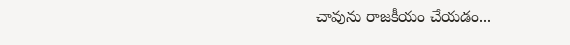చావును రాజకీయం చేయడం...